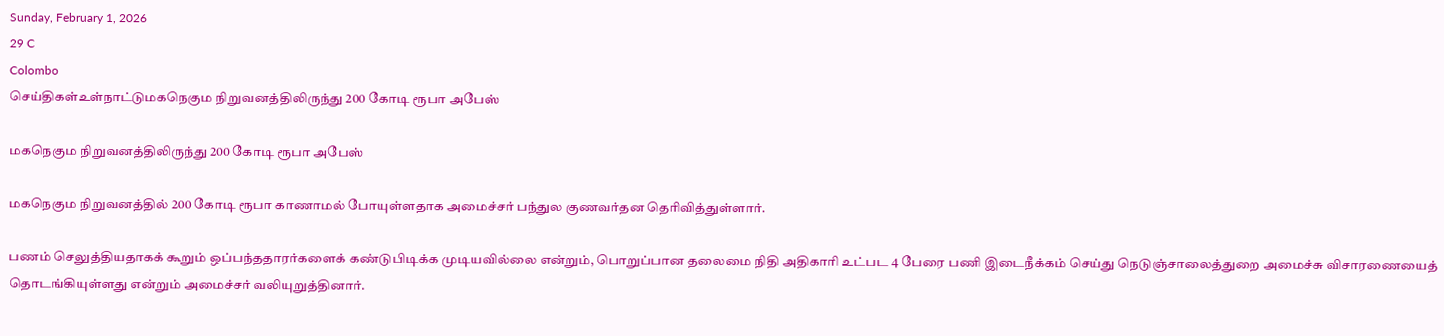Sunday, February 1, 2026
29 C
Colombo
செய்திகள்உள்நாட்டுமகநெகும நிறுவனத்திலிருந்து 200 கோடி ரூபா அபேஸ்

மகநெகும நிறுவனத்திலிருந்து 200 கோடி ரூபா அபேஸ்

மகநெகும நிறுவனத்தில் 200 கோடி ரூபா காணாமல் போயுள்ளதாக அமைச்சர் பந்துல குணவர்தன தெரிவித்துள்ளார்.

பணம் செலுத்தியதாகக் கூறும் ஒப்பந்ததாரர்களைக் கண்டுபிடிக்க முடியவில்லை என்றும், பொறுப்பான தலைமை நிதி அதிகாரி உட்பட 4 பேரை பணி இடைநீக்கம் செய்து நெடுஞ்சாலைத்துறை அமைச்சு விசாரணையைத் தொடங்கியுள்ளது என்றும் அமைச்சர் வலியுறுத்தினார்.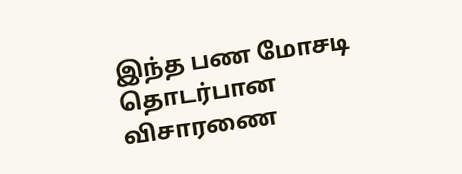இந்த பண மோசடி தொடர்பான விசாரணை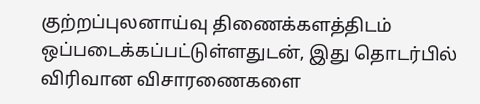குற்றப்புலனாய்வு திணைக்களத்திடம் ஒப்படைக்கப்பட்டுள்ளதுடன், இது தொடர்பில் விரிவான விசாரணைகளை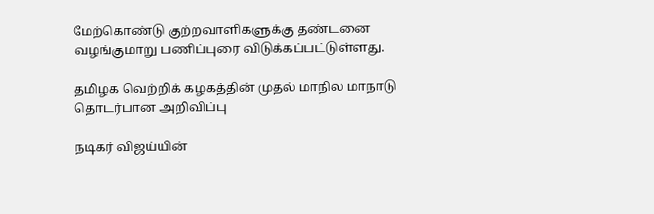மேற்கொண்டு குற்றவாளிகளுக்கு தண்டனை வழங்குமாறு பணிப்புரை விடுக்கப்பட்டுள்ளது.

தமிழக வெற்றிக் கழகத்தின் முதல் மாநில மாநாடு தொடர்பான அறிவிப்பு

நடிகர் விஜய்யின்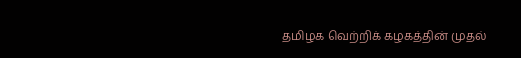தமிழக வெற்றிக் கழகத்தின் முதல்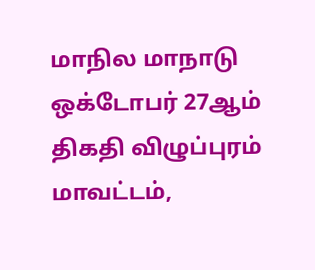மாநில மாநாடு ஒக்டோபர் 27ஆம் திகதி விழுப்புரம் மாவட்டம்,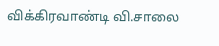விக்கிரவாண்டி வி.சாலை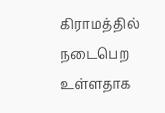கிராமத்தில் நடைபெற உள்ளதாக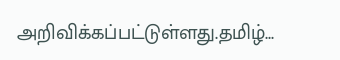அறிவிக்கப்பட்டுள்ளது.தமிழ்...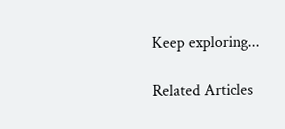Keep exploring...

Related Articles